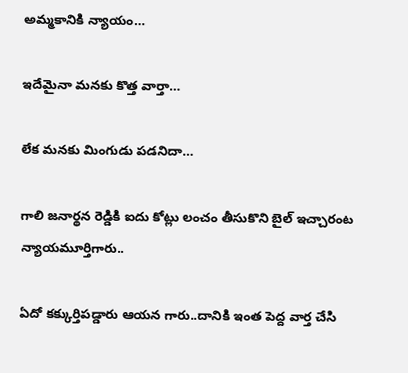అమ్మకానికి న్యాయం…

ఇదేమైనా మనకు కొత్త వార్తా…

లేక మనకు మింగుడు పడనిదా…

గాలి జనార్థన రెడ్డికి ఐదు కోట్లు లంచం తీసుకొని బైల్ ఇచ్చారంట న్యాయమూర్తిగారు..

ఏదో కక్కుర్తిపడ్డారు ఆయన గారు..దానికి ఇంత పెద్ద వార్త చేసి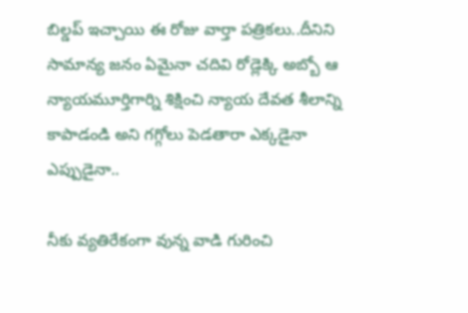బిల్డప్ ఇచ్చాయి ఈ రోజు వార్తా పత్రికలు..దీనిని సామాన్య జనం ఏమైనా చదివి రోడ్లెక్కి అబ్బో ఆ న్యాయమూర్తిగార్ని శిక్షించి న్యాయ దేవత శీలాన్ని కాపాడండి అని గగ్గోలు పెడతారా ఎక్కడైనా ఎప్పుడైనా..

నీకు వ్యతిరేకంగా వున్న వాడి గురించి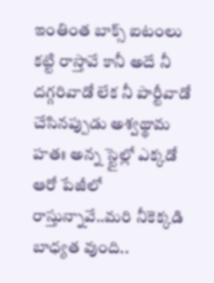ఇంతింత బాక్స్ ఐటంలు కట్టి రాస్తావే కానీ అదే నీ దగ్గరివాడో లేక నీ పార్టీవాడో చేసినప్పుడు అశ్వథ్థామ హతః అన్న స్టైల్లో ఎక్కడో ఆరో పేజీలో రాస్తున్నావే..మరి నీకెక్కడి బాధ్యత వుంది..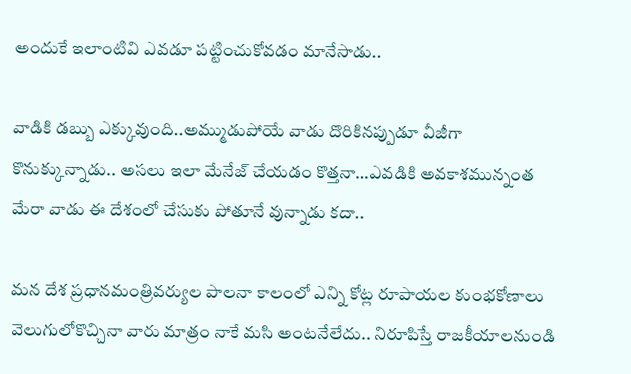అందుకే ఇలాంటివి ఎవడూ పట్టించుకోవడం మానేసాడు..

వాడికి డబ్బు ఎక్కువుంది..అమ్ముడుపోయే వాడు దొరికినప్పుడూ వీజీగా కొనుక్కున్నాడు.. అసలు ఇలా మేనేజ్ చేయడం కొత్తనా…ఎవడికి అవకాశమున్నంత మేరా వాడు ఈ దేశంలో చేసుకు పోతూనే వున్నాడు కదా..

మన దేశ ప్రధానమంత్రివర్యుల పాలనా కాలంలో ఎన్ని కోట్ల రూపాయల కుంభకోణాలు వెలుగులోకొచ్చినా వారు మాత్రం నాకే మసి అంటనేలేదు.. నిరూపిస్తే రాజకీయాలనుండి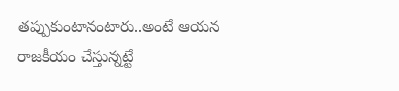తప్పుకుంటానంటారు..అంటే ఆయన రాజకీయం చేస్తున్నట్టే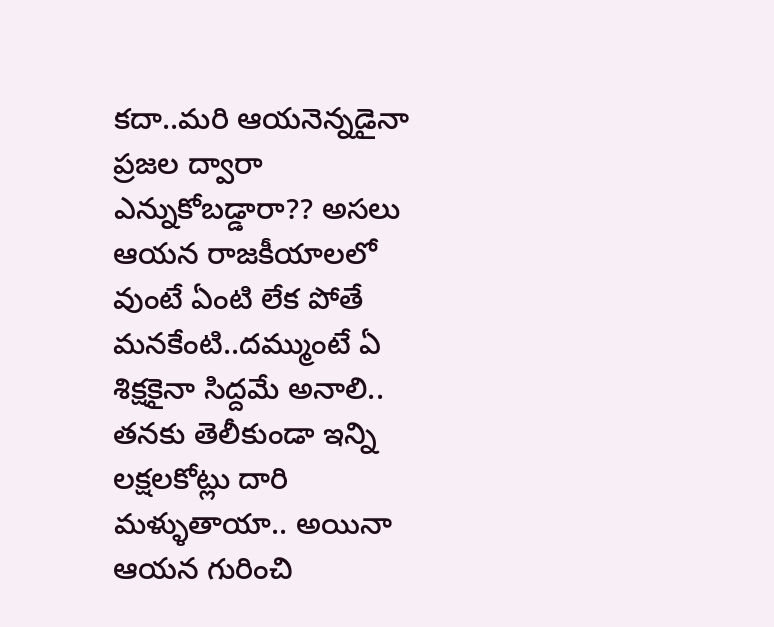కదా..మరి ఆయనెన్నడైనా ప్రజల ద్వారా ఎన్నుకోబడ్డారా?? అసలు ఆయన రాజకీయాలలో వుంటే ఏంటి లేక పోతే మనకేంటి..దమ్ముంటే ఏ శిక్షకైనా సిద్దమే అనాలి.. తనకు తెలీకుండా ఇన్ని లక్షలకోట్లు దారి మళ్ళుతాయా.. అయినా ఆయన గురించి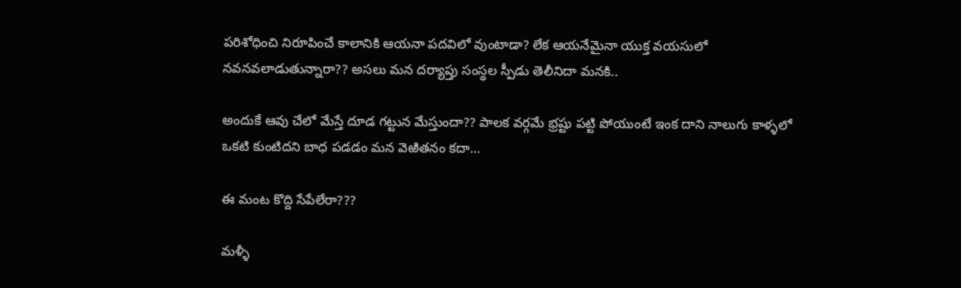పరిశోధించి నిరూపించే కాలానికి ఆయనా పదవిలో వుంటాడా? లేక ఆయనేమైనా యుక్త వయసులో నవనవలాడుతున్నారా?? అసలు మన దర్యాప్తు సంస్థల స్పీడు తెలీనిదా మనకి..

అందుకే ఆవు చేలో మేస్తే దూడ గట్టున మేస్తుందా?? పాలక వర్గమే భ్రష్టు పట్టి పోయుంటే ఇంక దాని నాలుగు కాళ్ళలో ఒకటి కుంటిదని బాధ పడడం మన వెఱితనం కదా…

ఈ మంట కొద్ది సేపేలేరా???

మళ్ళీ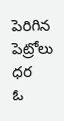పెరిగిన పెట్రోలు ధర
ఓ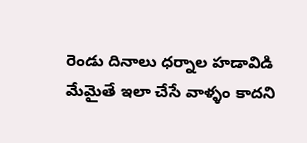రెండు దినాలు ధర్నాల హడావిడి
మేమైతే ఇలా చేసే వాళ్ళం కాదని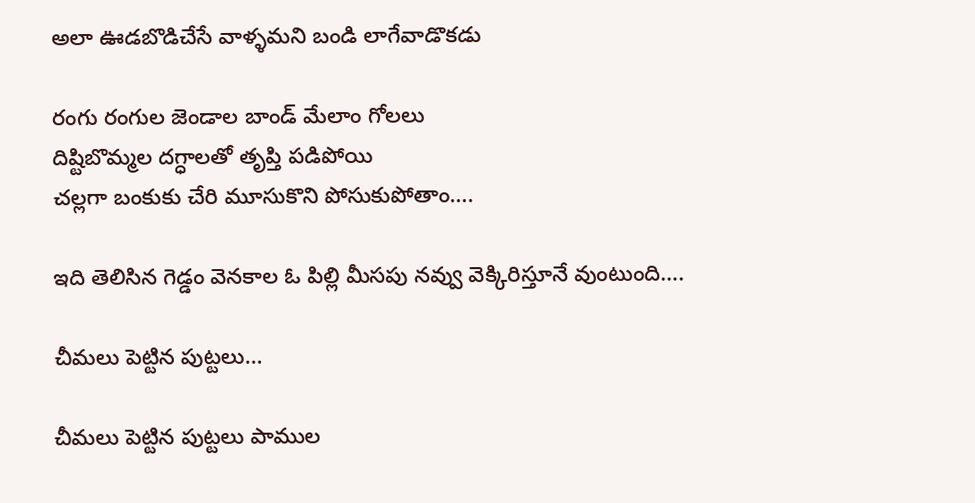అలా ఊడబొడిచేసే వాళ్ళమని బండి లాగేవాడొకడు

రంగు రంగుల జెండాల బాండ్ మేలాం గోలలు
దిష్టిబొమ్మల దగ్ధాలతో తృప్తి పడిపోయి
చల్లగా బంకుకు చేరి మూసుకొని పోసుకుపోతాం….

ఇది తెలిసిన గెడ్డం వెనకాల ఓ పిల్లి మీసపు నవ్వు వెక్కిరిస్తూనే వుంటుంది….

చీమలు పెట్టిన పుట్టలు…

చీమలు పెట్టిన పుట్టలు పాముల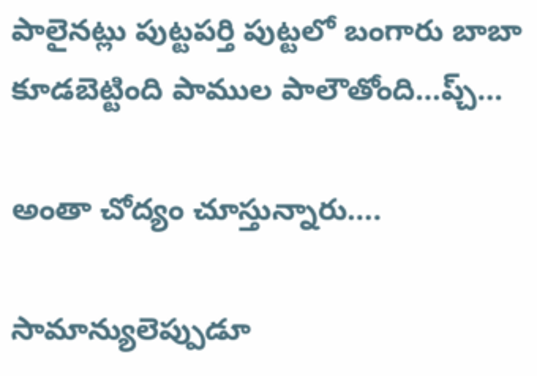పాలైనట్లు పుట్టపర్తి పుట్టలో బంగారు బాబా కూడబెట్టింది పాముల పాలౌతోంది…ప్చ్…

అంతా చోద్యం చూస్తున్నారు….

సామాన్యులెప్పుడూ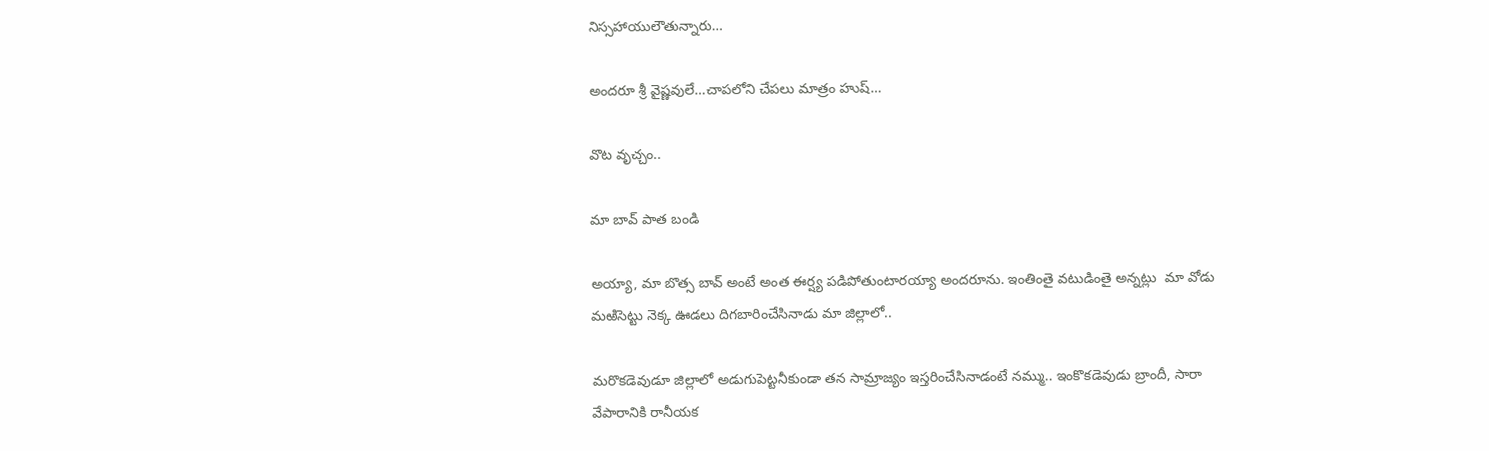నిస్సహాయులౌతున్నారు…

అందరూ శ్రీ వైష్ణవులే…చాపలోని చేపలు మాత్రం హుష్…

వొట వృచ్చం..

మా బావ్ పాత బండి

అయ్యా, మా బొత్స బావ్ అంటే అంత ఈర్ష్య పడిపోతుంటారయ్యా అందరూను. ఇంతింతై వటుడింతై అన్నట్లు  మా వోడు మఱిసెట్టు నెక్క ఊడలు దిగబారించేసినాడు మా జిల్లాలో..

మరొకడెవుడూ జిల్లాలో అడుగుపెట్టనీకుండా తన సామ్రాజ్యం ఇస్తరించేసినాడంటే నమ్ము.. ఇంకొకడెవుడు బ్రాందీ, సారా వేపారానికి రానీయక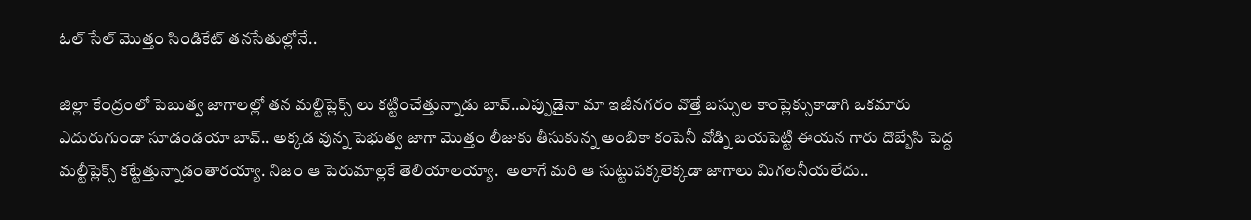ఓల్ సేల్ మొత్తం సిండికేట్ తనసేతుల్లోనే..

జిల్లా కేంద్రంలో పెబుత్వ జాగాలల్లో తన మల్టిప్లెక్స్ లు కట్టించేత్తున్నాడు బావ్..ఎప్పుడైనా మా ఇజీనగరం వొత్తే బస్సుల కాంప్లెక్సుకాడాగి ఒకమారు ఎదురుగుండా సూడండయా బావ్.. అక్కడ వున్న పెభుత్వ జాగా మొత్తం లీజుకు తీసుకున్న అంబికా కంపెనీ వోడ్ని బయపెట్టి ఈయన గారు దొబ్బేసి పెద్ద మల్టీప్లెక్స్ కట్టేత్తున్నాడంతారయ్యా. నిజం ఆ పెరుమాల్లకే తెలియాలయ్యా.  అలాగే మరి ఆ సుట్టుపక్కలెక్కడా జాగాలు మిగలనీయలేదు..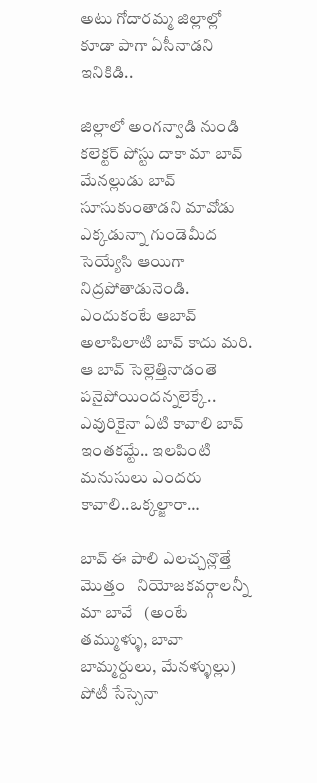అటు గోదారమ్మ జిల్లాల్లో కూడా పాగా ఏసీనాడని ఇనికిడి..

జిల్లాలో అంగన్వాడి నుండి  కలెక్టర్ పోస్టు దాకా మా బావ్ మేనల్లుడు బావ్ సూసుకుంతాడని మావోడు ఎక్కడున్నా గుండెమీద సెయ్యేసి ఆయిగా నిద్రపోతాడునెండి. ఎందుకంటే ఆబావ్ అలాపిలాటి బావ్ కాదు మరి. ఆ బావ్ సెల్లెత్తినాడంతె పనైపోయిందన్నలెక్కే.. ఎవురికైనా ఏటి కావాలి బావ్ ఇంతకమ్టే.. ఇలపింటి మనుసులు ఎందరు కావాలి..ఒక్కల్జారా…

బావ్ ఈ పాలి ఎలచ్చన్లొత్తే   మొత్తం   నియోజకవర్గాలన్నీ మా బావే   (అంటే తమ్ముళ్ళు, బావా బామ్మర్దులు, మేనళ్ళుల్లు) పోటీ సేస్సెనా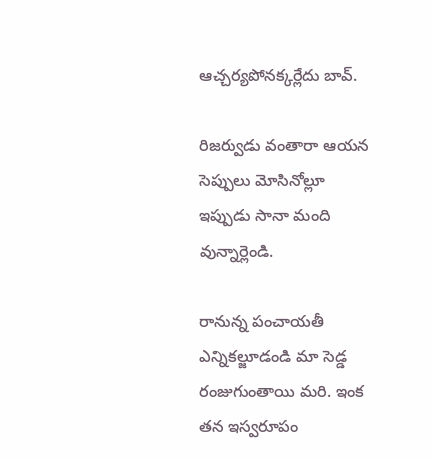ఆచ్చర్యపోనక్కర్లేదు బావ్.

రిజర్వుడు వంతారా ఆయన సెప్పులు మోసినోల్లూ ఇప్పుడు సానా మంది వున్నార్లెండి.

రానున్న పంచాయతీ ఎన్నికల్జూడండి మా సెడ్డ రంజుగుంతాయి మరి. ఇంక తన ఇస్వరూపం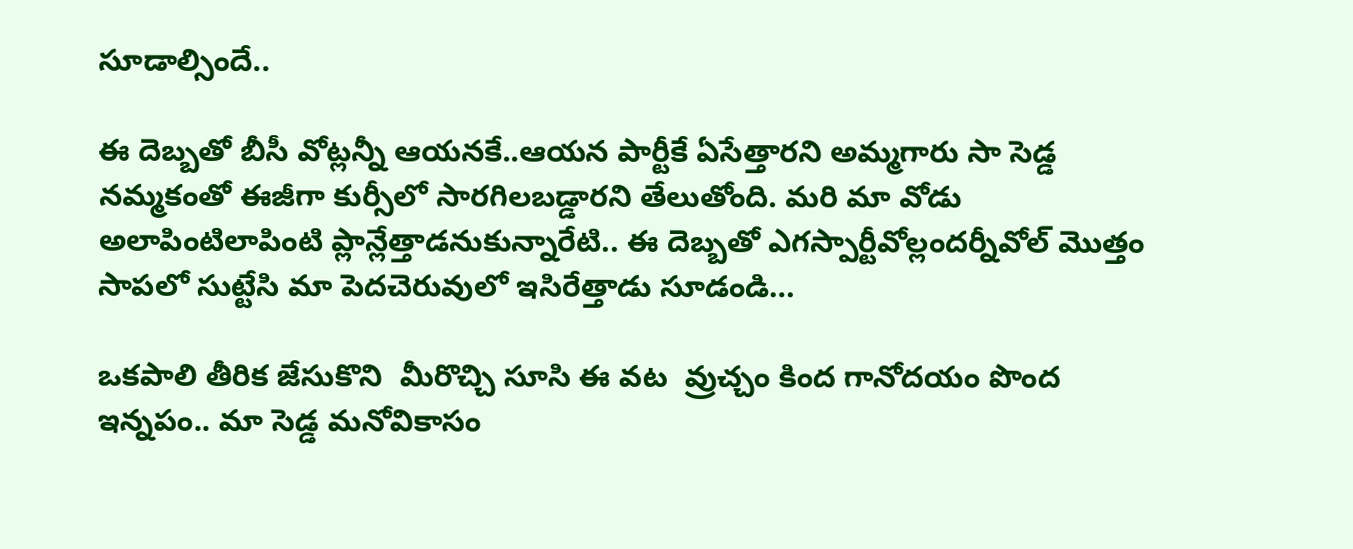సూడాల్సిందే..

ఈ దెబ్బతో బీసీ వోట్లన్నీ ఆయనకే..ఆయన పార్టీకే ఏసేత్తారని అమ్మగారు సా సెడ్డ నమ్మకంతో ఈజీగా కుర్సీలో సారగిలబడ్డారని తేలుతోంది. మరి మా వోడు అలాపింటిలాపింటి ప్లాన్లేత్తాడనుకున్నారేటి.. ఈ దెబ్బతో ఎగస్పార్టీవోల్లందర్నీవోల్ మొత్తం సాపలో సుట్టేసి మా పెదచెరువులో ఇసిరేత్తాడు సూడండి…

ఒకపాలి తీరిక జేసుకొని  మీరొచ్చి సూసి ఈ వట  వ్రుచ్చం కింద గానోదయం పొంద ఇన్నపం.. మా సెడ్డ మనోవికాసం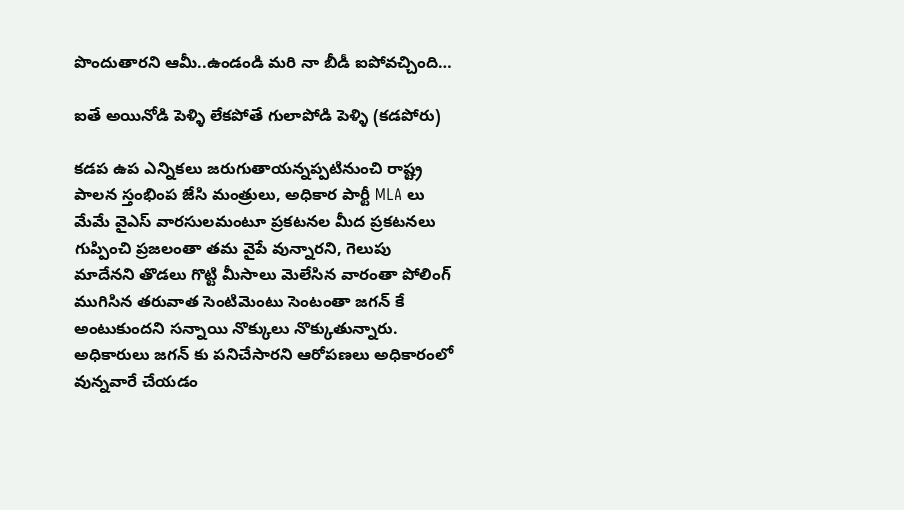పొందుతారని ఆమీ..ఉండండి మరి నా బీడీ ఐపోవచ్చింది…

ఐతే అయినోడి పెళ్ళి లేకపోతే గులాపోడి పెళ్ళి (కడపోరు)

కడప ఉప ఎన్నికలు జరుగుతాయన్నప్పటినుంచి రాష్ట్ర పాలన స్తంభింప జేసి మంత్రులు, అధికార పార్టీ MLA లు మేమే వైఎస్ వారసులమంటూ ప్రకటనల మీద ప్రకటనలు గుప్పించి ప్రజలంతా తమ వైపే వున్నారని, గెలుపు మాదేనని తొడలు గొట్టి మీసాలు మెలేసిన వారంతా పోలింగ్ ముగిసిన తరువాత సెంటిమెంటు సెంటంతా జగన్ కే అంటుకుందని సన్నాయి నొక్కులు నొక్కుతున్నారు. అధికారులు జగన్ కు పనిచేసారని ఆరోపణలు అధికారంలో వున్నవారే చేయడం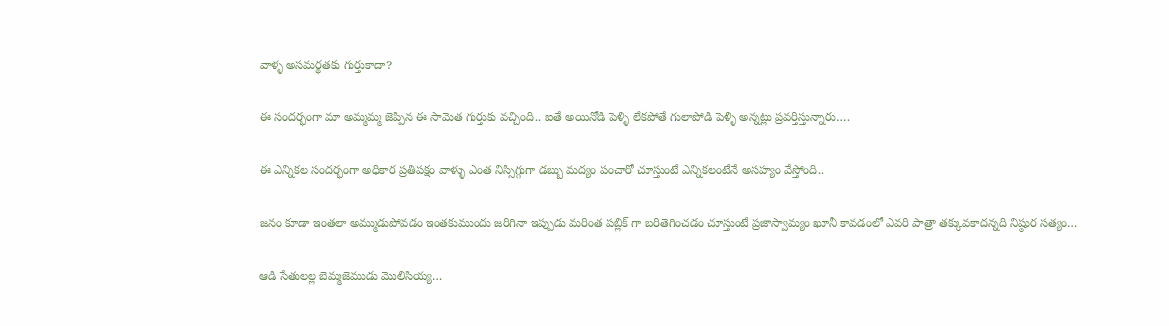వాళ్ళ అసమర్థతకు గుర్తుకాదా?

ఈ సందర్భంగా మా అమ్మమ్మ జెప్పిన ఈ సామెత గుర్తుకు వచ్చింది.. ఐతే అయినోడి పెళ్ళి లేకపోతే గులాపోడి పెళ్ళి అన్నట్లు ప్రవర్తిస్తున్నారు….

ఈ ఎన్నికల సందర్భంగా అధికార ప్రతిపక్షం వాళ్ళు ఎంత నిస్సిగ్గుగా డబ్బు మద్యం పంచారో చూస్తుంటే ఎన్నికలంటేనే అసహ్యం వేస్తోంది..

జనం కూడా ఇంతలా అమ్ముడుపోవడం ఇంతకుముందు జరిగినా ఇప్పుడు మరింత పబ్లిక్ గా బరితెగించడం చూస్తుంటే ప్రజాస్వామ్యం ఖూనీ కావడంలో ఎవరి పాత్రా తక్కువకాదన్నది నిష్ఠుర సత్యం…

ఆడి సేతులల్ల బెమ్మజెముడు మొలిసియ్య…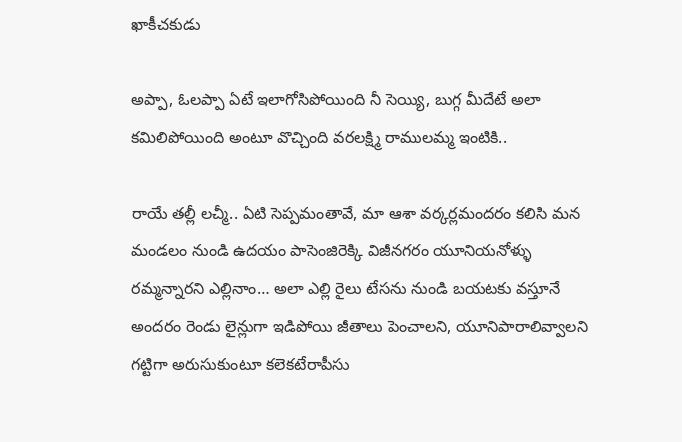ఖాకీచకుడు

అప్పా, ఓలప్పా ఏటే ఇలాగోసిపోయింది నీ సెయ్యి, బుగ్గ మీదేటే అలా కమిలిపోయింది అంటూ వొచ్చింది వరలక్ష్మి రాములమ్మ ఇంటికి..

రాయే తల్లీ లచ్మీ.. ఏటి సెప్పమంతావే, మా ఆశా వర్కర్లమందరం కలిసి మన మండలం నుండి ఉదయం పాసెంజిరెక్కి విజీనగరం యూనియనోళ్ళు రమ్మన్నారని ఎల్లినాం… అలా ఎల్లి రైలు టేసను నుండి బయటకు వస్తూనే అందరం రెండు లైన్లుగా ఇడిపోయి జీతాలు పెంచాలని, యూనిపారాలివ్వాలని గట్టిగా అరుసుకుంటూ కలెకటేరాపీసు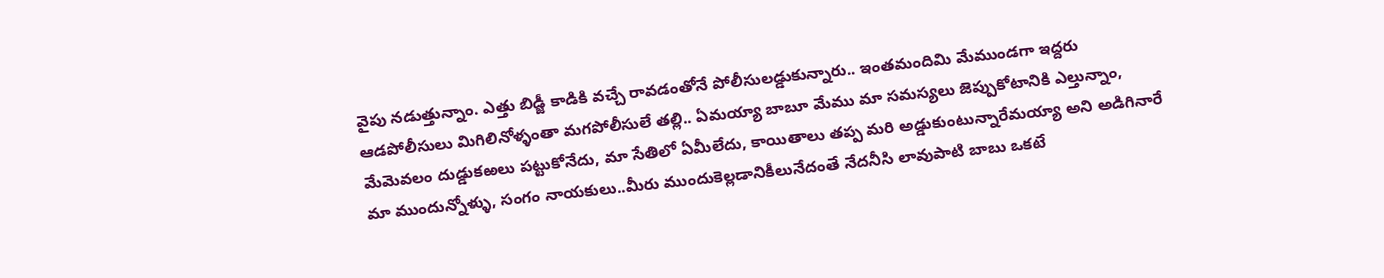వైపు నడుత్తున్నాం. ఎత్తు బిడ్జీ కాడికి వచ్చే రావడంతోనే పోలీసులడ్డుకున్నారు.. ఇంతమందిమి మేముండగా ఇద్దరు ఆడపోలీసులు మిగిలినోళ్ళంతా మగపోలీసులే తల్లి.. ఏమయ్యా బాబూ మేము మా సమస్యలు జెప్పుకోటానికి ఎల్తున్నాం, మేమెవలం దుడ్డుకఱలు పట్టుకోనేదు, మా సేతిలో ఏమీలేదు, కాయితాలు తప్ప మరి అడ్డుకుంటున్నారేమయ్యా అని అడిగినారే మా ముందున్నోళ్ళు, సంగం నాయకులు..మీరు ముందుకెల్లడానికీలునేదంతే నేదనీసి లావుపాటి బాబు ఒకటే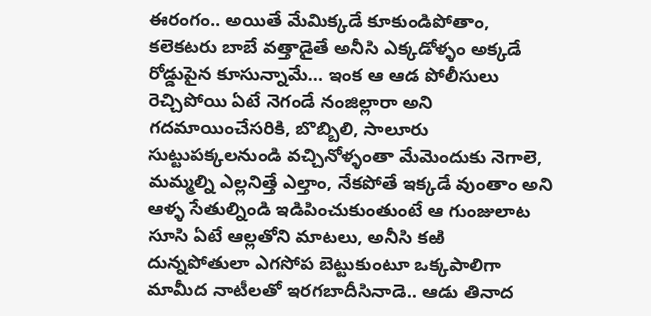ఈరంగం.. అయితే మేమిక్కడే కూకుండిపోతాం, కలెకటరు బాబే వత్తాడైతే అనీసి ఎక్కడోళ్ళం అక్కడే రోడ్డుపైన కూసున్నామే… ఇంక ఆ ఆడ పోలీసులు రెచ్చిపోయి ఏటే నెగండే నంజిల్లారా అని గదమాయించేసరికి, బొబ్బిలి, సాలూరు సుట్టుపక్కలనుండి వచ్చినోళ్ళంతా మేమెందుకు నెగాలె, మమ్మల్ని ఎల్లనిత్తే ఎల్తాం, నేకపోతే ఇక్కడే వుంతాం అని ఆళ్ళ సేతుల్నిండి ఇడిపించుకుంతుంటే ఆ గుంజులాట సూసి ఏటే ఆల్లతోని మాటలు, అనీసి కఱి దున్నపోతులా ఎగసోప బెట్టుకుంటూ ఒక్కపాలిగా మామీద నాటీలతో ఇరగబాదీసినాడె.. ఆడు తినాద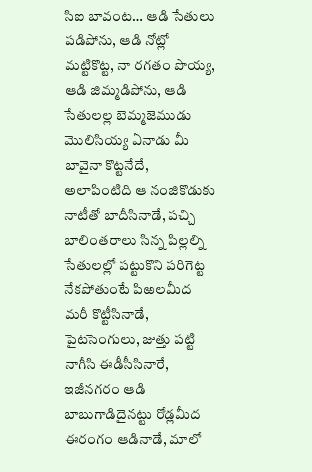సిఐ బావంట… ఆడి సేతులు పడిపోను, ఆడి నోట్లో మట్టికొట్ట, నా రగతం పొయ్య, ఆడి జిమ్మడిపోను, ఆడి సేతులల్ల బెమ్మజెముడు మొలిసియ్య ఏనాడు మీ బావైనా కొట్టనేదే, అలాపింటిది ఆ నంజికొడుకు నాటీతో బాదీసినాడే, పచ్చి బాలింతరాలు సిన్న పిల్లల్ని సేతులల్లో పట్టుకొని పరిగెట్ట నేకపోతుంటే పిఱలమీద మరీ కొట్టీసినాడే, పైటసెంగులు, జుత్తు పట్టి నాగీసి ఈడీసీసినారే, ఇజీనగరం ఆడి బాబుగాడిదైనట్టు రోడ్లమీద ఈరంగం ఆడినాడే, మాలో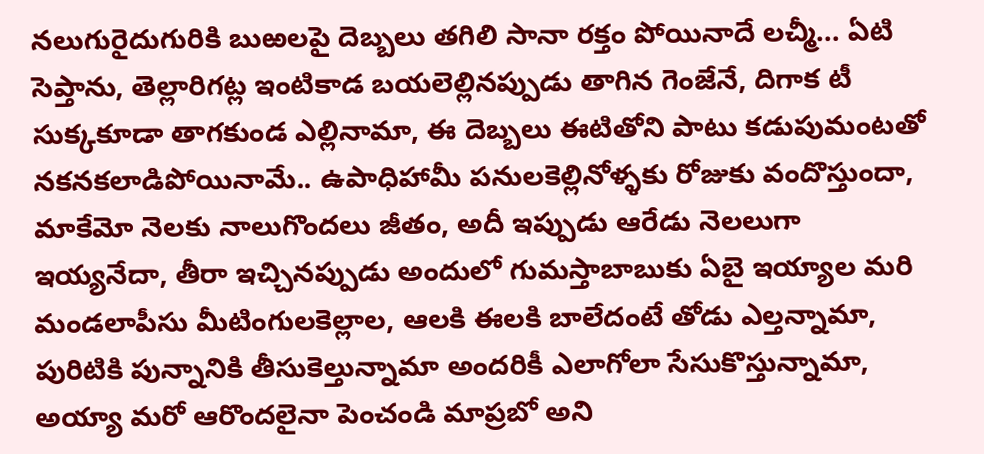నలుగురైదుగురికి బుఱలపై దెబ్బలు తగిలి సానా రక్తం పోయినాదే లచ్మీ… ఏటి సెప్తాను, తెల్లారిగట్ల ఇంటికాడ బయలెల్లినప్పుడు తాగిన గెంజేనే, దిగాక టీ సుక్కకూడా తాగకుండ ఎల్లినామా, ఈ దెబ్బలు ఈటితోని పాటు కడుపుమంటతో నకనకలాడిపోయినామే.. ఉపాధిహామీ పనులకెల్లినోళ్ళకు రోజుకు వందొస్తుందా, మాకేమో నెలకు నాలుగొందలు జీతం, అదీ ఇప్పుడు ఆరేడు నెలలుగా ఇయ్యనేదా, తీరా ఇచ్చినప్పుడు అందులో గుమస్తాబాబుకు ఏబై ఇయ్యాల మరి మండలాపీసు మీటింగులకెల్లాల, ఆలకి ఈలకి బాలేదంటే తోడు ఎల్తన్నామా, పురిటికి పున్నానికి తీసుకెల్తున్నామా అందరికీ ఎలాగోలా సేసుకొస్తున్నామా, అయ్యా మరో ఆరొందలైనా పెంచండి మాప్రబో అని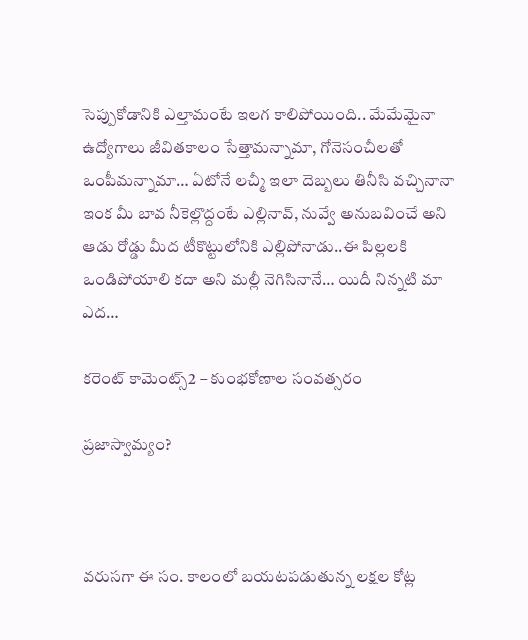సెప్పుకోడానికి ఎల్తామంటే ఇలగ కాలిపోయింది.. మేమేమైనా ఉద్యోగాలు జీవితకాలం సేత్తామన్నామా, గోనెసంచీలతో ఒంపీమన్నామా… ఏటోనే లచ్మీ ఇలా దెబ్బలు తినీసి వచ్చినానా ఇంక మీ బావ నీకెల్లొద్దంటే ఎల్లినావ్, నువ్వే అనుబవించే అని ఆడు రోడ్డు మీద టీకొట్టులోనికి ఎల్లిపోనాడు..ఈ పిల్లలకి ఒండిపోయాలి కదా అని మల్లీ నెగిసినానే… యిదీ నిన్నటి మా ఎద…

కరెంట్ కామెంట్స్2 – కుంభకోణాల సంవత్సరం

ప్రజాస్వామ్యం?



వరుసగా ఈ సం. కాలంలో బయటపడుతున్న లక్షల కోట్ల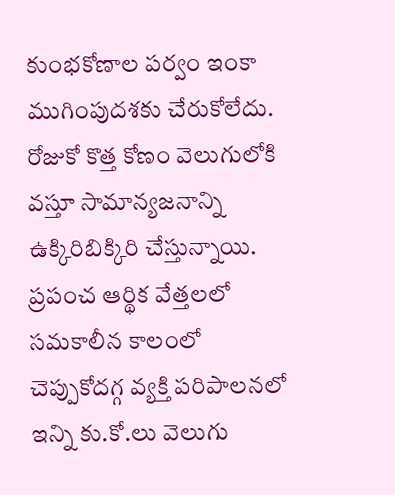కుంభకోణాల పర్వం ఇంకా ముగింపుదశకు చేరుకోలేదు. రోజుకో కొత్త కోణం వెలుగులోకి వస్తూ సామాన్యజనాన్ని ఉక్కిరిబిక్కిరి చేస్తున్నాయి. ప్రపంచ ఆర్థిక వేత్తలలో సమకాలీన కాలంలో చెప్పుకోదగ్గ వ్యక్తి పరిపాలనలో ఇన్ని కు.కో.లు వెలుగు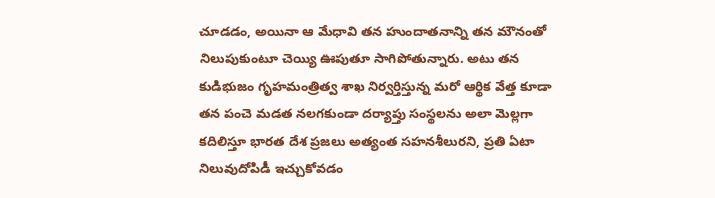చూడడం, అయినా ఆ మేధావి తన హుందాతనాన్ని తన మౌనంతో నిలుపుకుంటూ చెయ్యి ఊపుతూ సాగిపోతున్నారు. అటు తన కుడిభుజం గృహమంత్రిత్వ శాఖ నిర్వర్తిస్తున్న మరో ఆర్థిక వేత్త కూడా తన పంచె మడత నలగకుండా దర్యాప్తు సంస్థలను అలా మెల్లగా కదిలిస్తూ భారత దేశ ప్రజలు అత్యంత సహనశీలురని, ప్రతి ఏటా నిలువుదోపిడీ ఇచ్చుకోవడం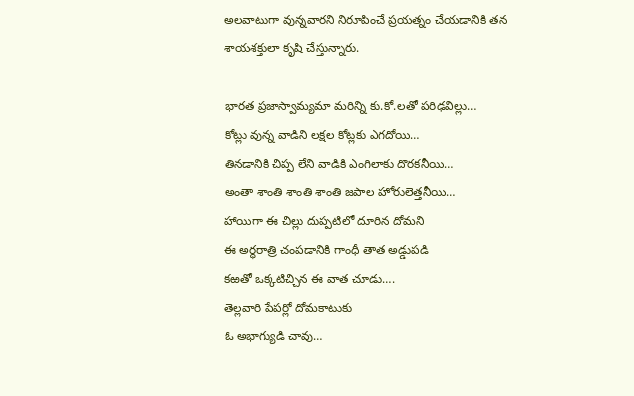అలవాటుగా వున్నవారని నిరూపించే ప్రయత్నం చేయడానికి తన శాయశక్తులా కృషి చేస్తున్నారు.

భారత ప్రజాస్వామ్యమా మరిన్ని కు.కో.లతో పరిఢవిల్లు…
కోట్లు వున్న వాడిని లక్షల కోట్లకు ఎగదోయి…
తినడానికి చిప్ప లేని వాడికి ఎంగిలాకు దొరకనీయి…
అంతా శాంతి శాంతి శాంతి జపాల హోరులెత్తనీయి…
హాయిగా ఈ చిల్లు దుప్పటిలో దూరిన దోమని
ఈ అర్థరాత్రి చంపడానికి గాంధీ తాత అడ్డుపడి
కఱతో ఒక్కటిచ్చిన ఈ వాత చూడు….
తెల్లవారి పేపర్లో దోమకాటుకు
ఓ అభాగ్యుడి చావు…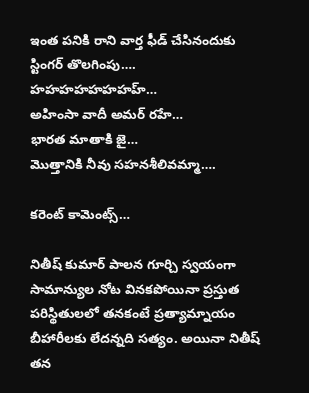ఇంత పనికి రాని వార్త ఫీడ్ చేసినందుకు
స్టింగర్ తొలగింపు….
హహహహహహహహ్…
అహింసా వాదీ అమర్ రహే…
భారత మాతాకి జై…
మొత్తానికి నీవు సహనశీలివమ్మా….

కరెంట్ కామెంట్స్…

నితీష్ కుమార్ పాలన గూర్చి స్వయంగా సామాన్యుల నోట వినకపోయినా ప్రస్తుత పరిస్థితులలో తనకంటే ప్రత్యామ్నాయం బీహారీలకు లేదన్నది సత్యం. అయినా నితీష్ తన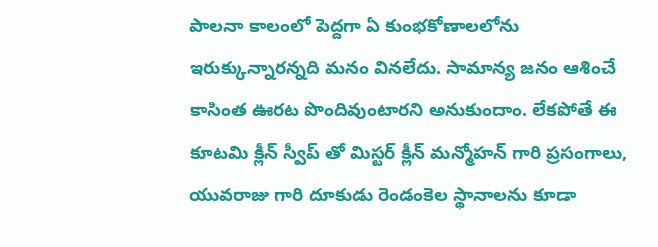పాలనా కాలంలో పెద్దగా ఏ కుంభకోణాలలోను ఇరుక్కున్నారన్నది మనం వినలేదు. సామాన్య జనం ఆశించే కాసింత ఊరట పొందివుంటారని అనుకుందాం. లేకపోతే ఈ కూటమి క్లీన్ స్వీప్ తో మిస్టర్ క్లీన్ మన్మోహన్ గారి ప్రసంగాలు, యువరాజు గారి దూకుడు రెండంకెల స్థానాలను కూడా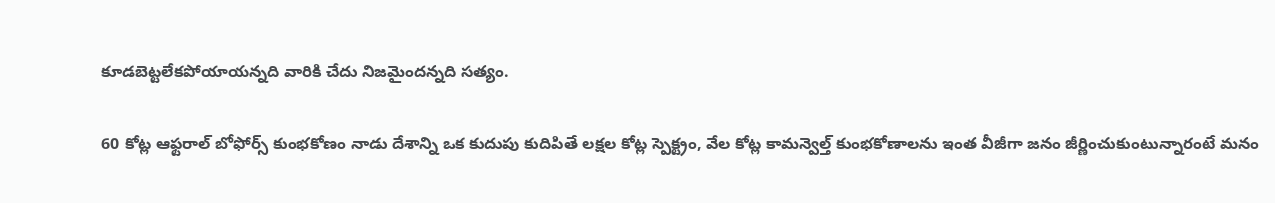కూడబెట్టలేకపోయాయన్నది వారికి చేదు నిజమైందన్నది సత్యం.

60 కోట్ల ఆఫ్టరాల్ బోఫోర్స్ కుంభకోణం నాడు దేశాన్ని ఒక కుదుపు కుదిపితే లక్షల కోట్ల స్పెక్ట్రం, వేల కోట్ల కామన్వెల్త్ కుంభకోణాలను ఇంత వీజీగా జనం జీర్ణించుకుంటున్నారంటే మనం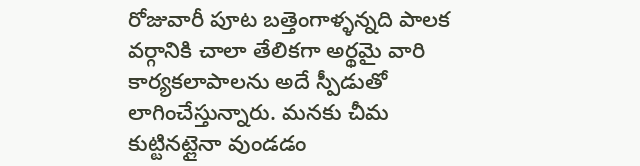రోజువారీ పూట బత్తెంగాళ్ళన్నది పాలక వర్గానికి చాలా తేలికగా అర్థమై వారి కార్యకలాపాలను అదే స్పీడుతో లాగించేస్తున్నారు. మనకు చీమ కుట్టినట్లైనా వుండడం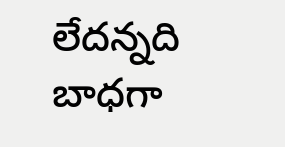లేదన్నది బాధగా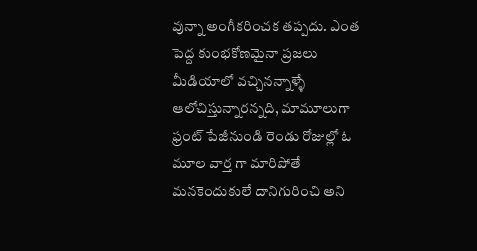వున్నా అంగీకరించక తప్పదు. ఎంత పెద్ద కుంభకోణమైనా ప్రజలు మీడియాలో వచ్చినన్నాళ్ళే ఆలోచిస్తున్నారన్నది, మామూలుగా ఫ్రంట్ పేజీనుండి రెండు రోజుల్లో ఓ మూల వార్త గా మారిపోతే మనకెందుకులే దానిగురించి అని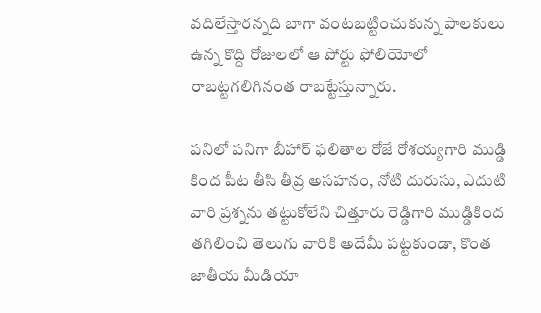వదిలేస్తారన్నది బాగా వంటబట్టించుకున్న పాలకులు ఉన్న కొద్ది రోజులలో ఆ పోర్టు ఫోలియోలో రాబట్టగలిగినంత రాబట్టేస్తున్నారు.

పనిలో పనిగా బీహార్ ఫలితాల రోజే రోశయ్యగారి ముడ్డి కింద పీట తీసి తీవ్ర అసహనం, నోటి దురుసు, ఎదుటి వారి ప్రశ్నను తట్టుకోలేని చిత్తూరు రెడ్డిగారి ముడ్డికింద తగిలించి తెలుగు వారికి అదేమీ పట్టకుండా, కొంత జాతీయ మీడియా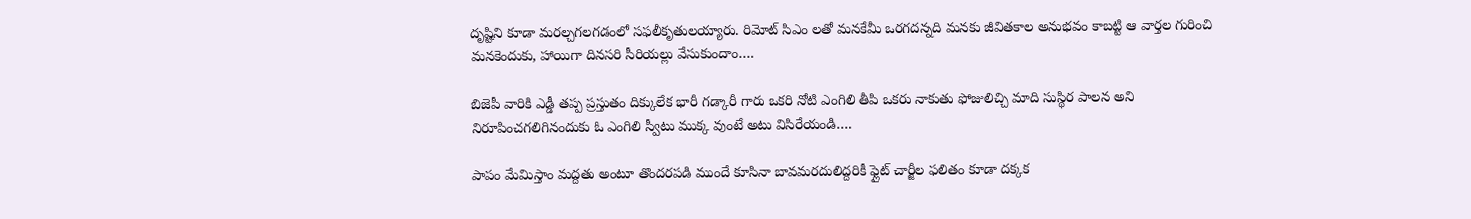దృష్టిని కూడా మరల్చగలగడంలో సఫలీకృతులయ్యారు. రిమోట్ సిఎం లతో మనకేమీ ఒరగదన్నది మనకు జీవితకాల అనుభవం కాబట్టి ఆ వార్తల గురించి మనకెందుకు, హాయిగా దినసరి సీరియల్లు వేసుకుందాం….

బిజెపీ వారికి ఎడ్డీ తప్ప ప్రస్తుతం దిక్కులేక భారీ గడ్కారీ గారు ఒకరి నోటి ఎంగిలి తీపి ఒకరు నాకుతు ఫోజులిచ్చి మాది సుస్థిర పాలన అని నిరూపించగలిగినందుకు ఓ ఎంగిలి స్వీటు ముక్క వుంటే అటు విసిరేయండి….

పాపం మేమిస్తాం మద్దతు అంటూ తొందరపడి ముందే కూసినా బావమరదులిద్దరికీ ఫ్లైట్ చార్జీల ఫలితం కూడా దక్కక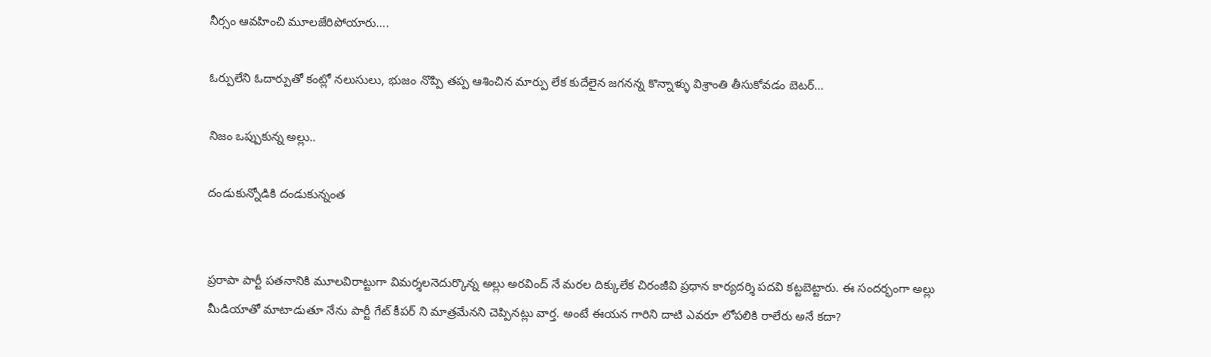నీర్సం ఆవహించి మూలజేరిపోయారు….

ఓర్పులేని ఓదార్పుతో కంట్లో నలుసులు, భుజం నొప్పి తప్ప ఆశించిన మార్పు లేక కుదేలైన జగనన్న కొన్నాళ్ళు విశ్రాంతి తీసుకోవడం బెటర్…

నిజం ఒప్పుకున్న అల్లు..

దండుకున్నోడికి దండుకున్నంత


ప్రరాపా పార్టీ పతనానికి మూలవిరాట్టుగా విమర్శలనెదుర్కొన్న అల్లు అరవింద్ నే మరల దిక్కులేక చిరంజీవి ప్రధాన కార్యదర్శి పదవి కట్టబెట్టారు. ఈ సందర్భంగా అల్లు మీడియాతో మాటాడుతూ నేను పార్టీ గేట్ కీపర్ ని మాత్రమేనని చెప్పినట్లు వార్త. అంటే ఈయన గారిని దాటి ఎవరూ లోపలికి రాలేరు అనే కదా?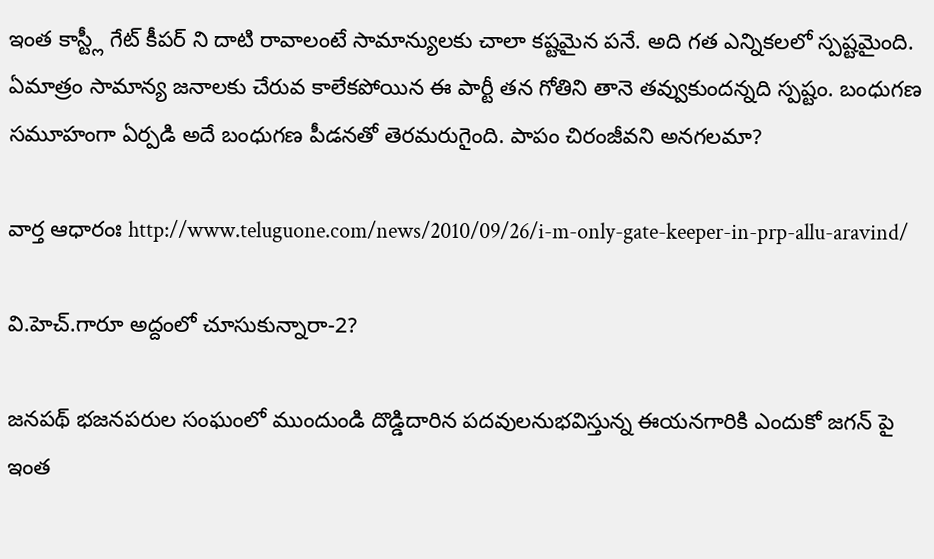ఇంత కాస్ట్లీ గేట్ కీపర్ ని దాటి రావాలంటే సామాన్యులకు చాలా కష్టమైన పనే. అది గత ఎన్నికలలో స్పష్టమైంది. ఏమాత్రం సామాన్య జనాలకు చేరువ కాలేకపోయిన ఈ పార్టీ తన గోతిని తానె తవ్వుకుందన్నది స్పష్టం. బంధుగణ సమూహంగా ఏర్పడి అదే బంధుగణ పీడనతో తెరమరుగైంది. పాపం చిరంజీవని అనగలమా?

వార్త ఆధారంః http://www.teluguone.com/news/2010/09/26/i-m-only-gate-keeper-in-prp-allu-aravind/

వి.హెచ్.గారూ అద్దంలో చూసుకున్నారా-2?

జనపథ్ భజనపరుల సంఘంలో ముందుండి దొడ్డిదారిన పదవులనుభవిస్తున్న ఈయనగారికి ఎందుకో జగన్ పై ఇంత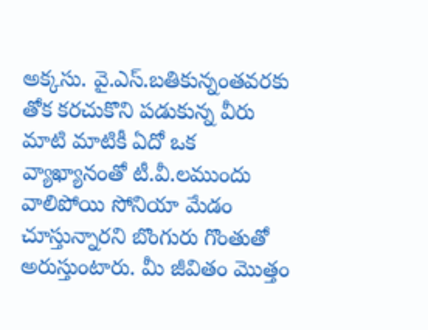అక్కసు. వై.ఎస్.బతికున్నంతవరకు తోక కరచుకొని పడుకున్న వీరు మాటి మాటికీ ఏదో ఒక వ్యాఖ్యానంతో టీ.వీ.లముందు వాలిపోయి సోనియా మేడం చూస్తున్నారని బొంగురు గొంతుతో అరుస్తుంటారు. మీ జీవితం మొత్తం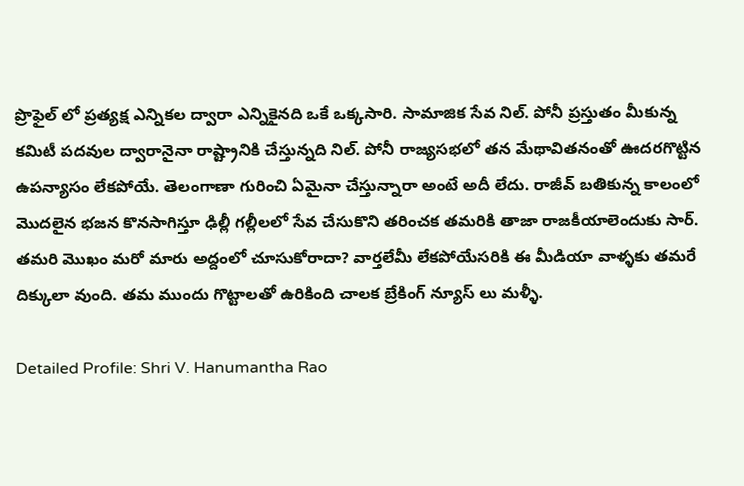ప్రొఫైల్ లో ప్రత్యక్ష ఎన్నికల ద్వారా ఎన్నికైనది ఒకే ఒక్కసారి. సామాజిక సేవ నిల్. పోనీ ప్రస్తుతం మీకున్న కమిటీ పదవుల ద్వారానైనా రాష్ట్రానికి చేస్తున్నది నిల్. పోనీ రాజ్యసభలో తన మేథావితనంతో ఊదరగొట్టిన ఉపన్యాసం లేకపోయే. తెలంగాణా గురించి ఏమైనా చేస్తున్నారా అంటే అదీ లేదు. రాజీవ్ బతికున్న కాలంలో మొదలైన భజన కొనసాగిస్తూ ఢిల్లీ గల్లీలలో సేవ చేసుకొని తరించక తమరికి తాజా రాజకీయాలెందుకు సార్. తమరి మొఖం మరో మారు అద్దంలో చూసుకోరాదా? వార్తలేమీ లేకపోయేసరికి ఈ మీడియా వాళ్ళకు తమరే దిక్కులా వుంది. తమ ముందు గొట్టాలతో ఉరికింది చాలక బ్రేకింగ్ న్యూస్ లు మళ్ళీ.

Detailed Profile: Shri V. Hanumantha Rao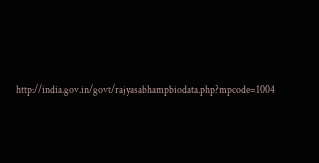http://india.gov.in/govt/rajyasabhampbiodata.php?mpcode=1004